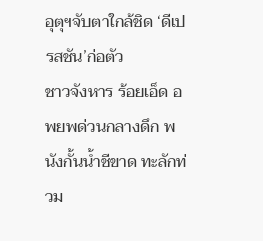อุตุฯจับตาใกล้ชิด ‘ดีเปรสชัน’ก่อตัว
ชาวจังหาร ร้อยเอ็ด อพยพด่วนกลางดึก พนังกั้นน้ำชีขาด ทะลักท่วม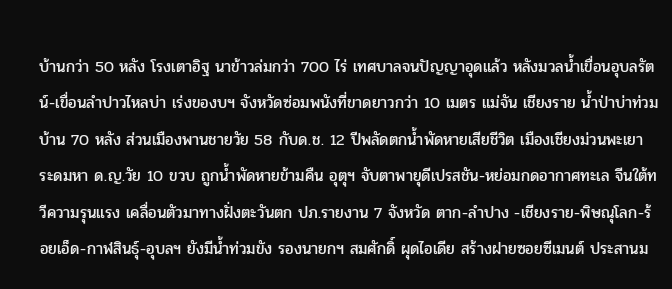บ้านกว่า 50 หลัง โรงเตาอิฐ นาข้าวล่มกว่า 700 ไร่ เทศบาลจนปัญญาอุดแล้ว หลังมวลน้ำเขื่อนอุบลรัตน์-เขื่อนลำปาวไหลบ่า เร่งของบฯ จังหวัดซ่อมพนังที่ขาดยาวกว่า 10 เมตร แม่จัน เชียงราย น้ำป่าบ่าท่วมบ้าน 70 หลัง ส่วนเมืองพานชายวัย 58 กับด.ช. 12 ปีพลัดตกน้ำพัดหายเสียชีวิต เมืองเชียงม่วนพะเยา ระดมหา ด.ญ.วัย 10 ขวบ ถูกน้ำพัดหายข้ามคืน อุตุฯ จับตาพายุดีเปรสชัน-หย่อมกดอากาศทะเล จีนใต้ทวีความรุนแรง เคลื่อนตัวมาทางฝั่งตะวันตก ปภ.รายงาน 7 จังหวัด ตาก-ลำปาง -เชียงราย-พิษณุโลก-ร้อยเอ็ด-กาฬสินธุ์-อุบลฯ ยังมีน้ำท่วมขัง รองนายกฯ สมศักดิ์ ผุดไอเดีย สร้างฝายซอยซีเมนต์ ประสานม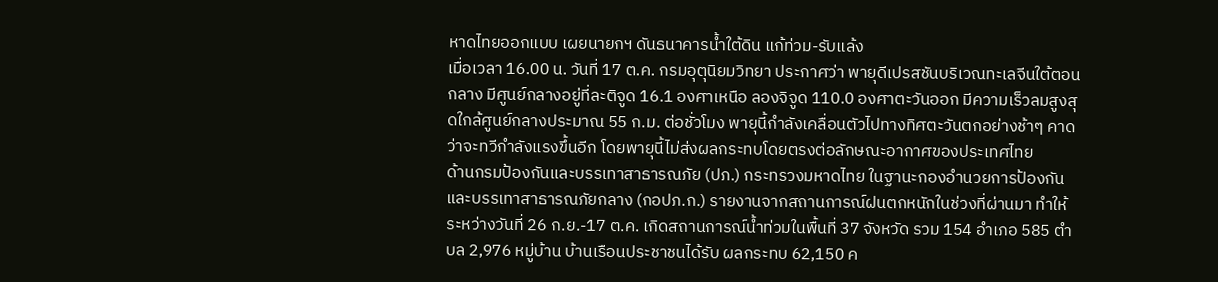หาดไทยออกแบบ เผยนายกฯ ดันธนาคารน้ำใต้ดิน แก้ท่วม-รับแล้ง
เมื่อเวลา 16.00 น. วันที่ 17 ต.ค. กรมอุตุนิยมวิทยา ประกาศว่า พายุดีเปรสชันบริเวณทะเลจีนใต้ตอนกลาง มีศูนย์กลางอยู่ที่ละติจูด 16.1 องศาเหนือ ลองจิจูด 110.0 องศาตะวันออก มีความเร็วลมสูงสุดใกล้ศูนย์กลางประมาณ 55 ก.ม. ต่อชั่วโมง พายุนี้กำลังเคลื่อนตัวไปทางทิศตะวันตกอย่างช้าๆ คาดว่าจะทวีกำลังแรงขึ้นอีก โดยพายุนี้ไม่ส่งผลกระทบโดยตรงต่อลักษณะอากาศของประเทศไทย
ด้านกรมป้องกันและบรรเทาสาธารณภัย (ปภ.) กระทรวงมหาดไทย ในฐานะกองอำนวยการป้องกันและบรรเทาสาธารณภัยกลาง (กอปภ.ก.) รายงานจากสถานการณ์ฝนตกหนักในช่วงที่ผ่านมา ทำให้ระหว่างวันที่ 26 ก.ย.-17 ต.ค. เกิดสถานการณ์น้ำท่วมในพื้นที่ 37 จังหวัด รวม 154 อำเภอ 585 ตำบล 2,976 หมู่บ้าน บ้านเรือนประชาชนได้รับ ผลกระทบ 62,150 ค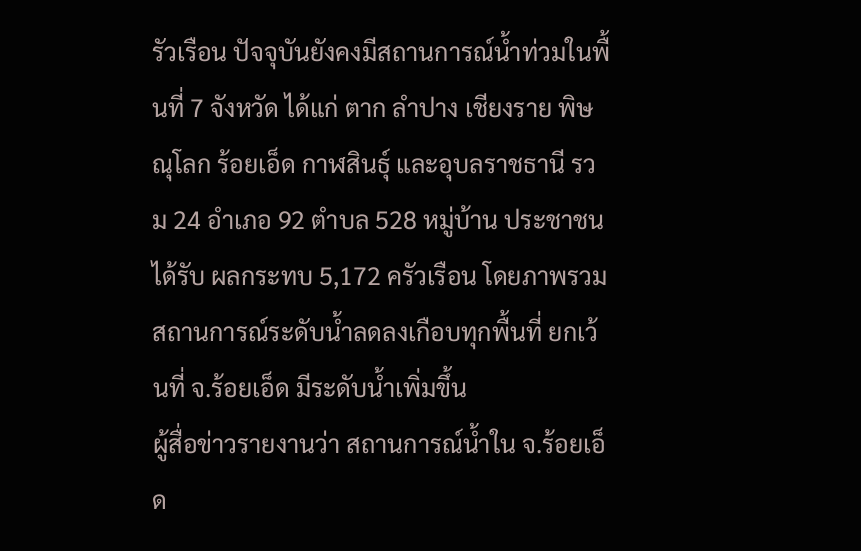รัวเรือน ปัจจุบันยังคงมีสถานการณ์น้ำท่วมในพื้นที่ 7 จังหวัด ได้แก่ ตาก ลำปาง เชียงราย พิษณุโลก ร้อยเอ็ด กาฬสินธุ์ และอุบลราชธานี รวม 24 อำเภอ 92 ตำบล 528 หมู่บ้าน ประชาชนได้รับ ผลกระทบ 5,172 ครัวเรือน โดยภาพรวมสถานการณ์ระดับน้ำลดลงเกือบทุกพื้นที่ ยกเว้นที่ จ.ร้อยเอ็ด มีระดับน้ำเพิ่มขึ้น
ผู้สื่อข่าวรายงานว่า สถานการณ์น้ำใน จ.ร้อยเอ็ด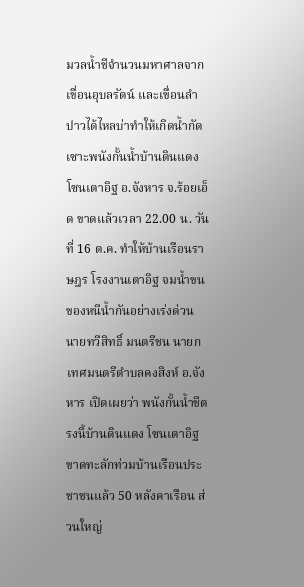มวลน้ำชีจำนวนมหาศาลจากเขื่อนอุบลรัตน์ และเขื่อนลำปาวได้ไหลบ่าทำให้เกิดน้ำกัดเซาะพนังกั้นน้ำบ้านดินแดง โซนเตาอิฐ อ.จังหาร จ.ร้อยเอ็ด ขาดแล้วเวลา 22.00 น. วันที่ 16 ต.ค. ทำให้บ้านเรือนราษฎร โรงงานเตาอิฐ จมน้ำขนของหนีน้ำกันอย่างเร่งด่วน
นายทวีสิทธิ์ มนตรีชน นายกเทศมนตรีตำบลคงสิงห์ อ.จังหาร เปิดเผยว่า พนังกั้นน้ำชีตรงนี้บ้านดินแดง โซนเตาอิฐขาดทะลักท่วมบ้านเรือนประชาชนแล้ว 50 หลังคาเรือน ส่วนใหญ่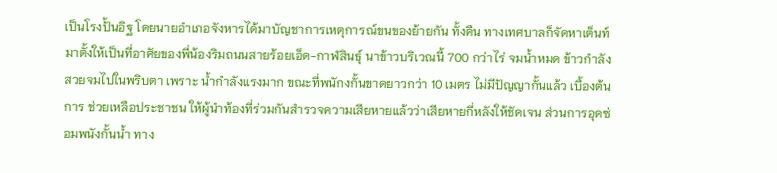เป็นโรงปั้นอิฐ โดยนายอำเภอจังหารได้มาบัญชาการเหตุการณ์ขนของย้ายกัน ทั้งคืน ทางเทศบาลก็จัดหาเต็นท์มาตั้งให้เป็นที่อาศัยของพี่น้องริมถนนสายร้อยเอ็ด-กาฬสินธุ์ นาข้าวบริเวณนี้ 700 กว่าไร่ จมน้ำหมด ข้าวกำลังสวยจมไปในพริบตา เพราะ น้ำกำลังแรงมาก ขณะที่พนักงกั้นขาดยาวกว่า 10 เมตร ไม่มีปัญญากั้นแล้ว เบื้องต้นการ ช่วยเหลือประชาชน ให้ผู้นำท้องที่ร่วมกันสำรวจความเสียหายแล้วว่าเสียหายกี่หลังให้ชัดเจน ส่วนการอุดซ่อมพนังกั้นน้ำ ทาง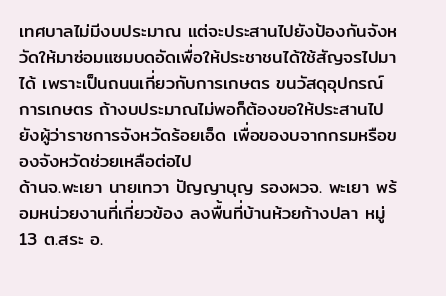เทศบาลไม่มีงบประมาณ แต่จะประสานไปยังป้องกันจังหวัดให้มาซ่อมแซมบดอัดเพื่อให้ประชาชนได้ใช้สัญจรไปมาได้ เพราะเป็นถนนเกี่ยวกับการเกษตร ขนวัสดุอุปกรณ์การเกษตร ถ้างบประมาณไม่พอก็ต้องขอให้ประสานไปยังผู้ว่าราชการจังหวัดร้อยเอ็ด เพื่อของบจากกรมหรือของจังหวัดช่วยเหลือต่อไป
ด้านจ.พะเยา นายเทวา ปัญญาบุญ รองผวจ. พะเยา พร้อมหน่วยงานที่เกี่ยวข้อง ลงพื้นที่บ้านห้วยก้างปลา หมู่ 13 ต.สระ อ.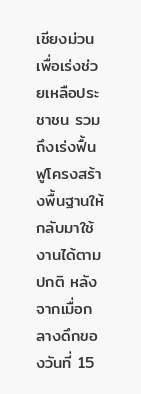เชียงม่วน เพื่อเร่งช่วยเหลือประชาชน รวมถึงเร่งฟื้นฟูโครงสร้างพื้นฐานให้กลับมาใช้งานได้ตามปกติ หลังจากเมื่อกลางดึกของวันที่ 15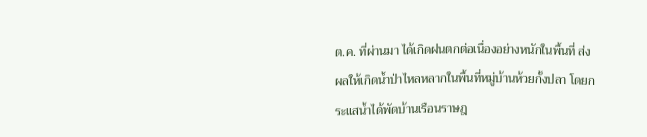ต.ค. ที่ผ่านมา ได้เกิดฝนตกต่อเนื่องอย่างหนักในพื้นที่ ส่งผลให้เกิดน้ำป่าไหลหลากในพื้นที่หมู่บ้านห้วยกั้งปลา โดยกระแสน้ำได้พัดบ้านเรือนราษฎ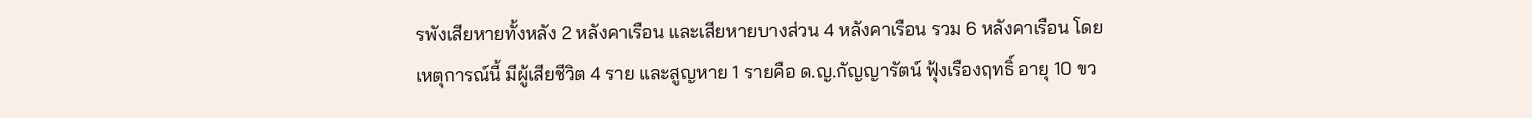รพังเสียหายทั้งหลัง 2 หลังคาเรือน และเสียหายบางส่วน 4 หลังคาเรือน รวม 6 หลังคาเรือน โดยเหตุการณ์นี้ มีผู้เสียชีวิต 4 ราย และสูญหาย 1 รายคือ ด.ญ.กัญญารัตน์ ฟุ้งเรืองฤทธิ์ อายุ 10 ขว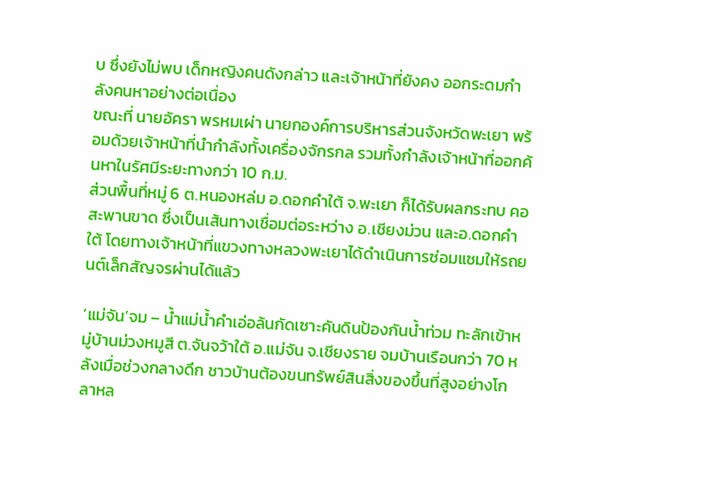บ ซึ่งยังไม่พบ เด็กหญิงคนดังกล่าว และเจ้าหน้าที่ยังคง ออกระดมกำลังคนหาอย่างต่อเนื่อง
ขณะที่ นายอัครา พรหมเผ่า นายกองค์การบริหารส่วนจังหวัดพะเยา พร้อมด้วยเจ้าหน้าที่นำกำลังทั้งเครื่องจักรกล รวมทั้งกำลังเจ้าหน้าที่ออกค้นหาในรัศมีระยะทางกว่า 10 ก.ม.
ส่วนพื้นที่หมู่ 6 ต.หนองหล่ม อ.ดอกคำใต้ จ.พะเยา ก็ได้รับผลกระทบ คอสะพานขาด ซึ่งเป็นเส้นทางเชื่อมต่อระหว่าง อ.เชียงม่วน และอ.ดอกคำใต้ โดยทางเจ้าหน้าที่แขวงทางหลวงพะเยาได้ดำเนินการซ่อมแซมให้รถยนต์เล็กสัญจรผ่านได้แล้ว

‘แม่จัน’จม – น้ำแม่น้ำคำเอ่อล้นกัดเซาะคันดินป้องกันน้ำท่วม ทะลักเข้าหมู่บ้านม่วงหมูสี ต.จันจว้าใต้ อ.แม่จัน จ.เชียงราย จมบ้านเรือนกว่า 70 หลังเมื่อช่วงกลางดึก ชาวบ้านต้องขนทรัพย์สินสิ่งของขึ้นที่สูงอย่างโกลาหล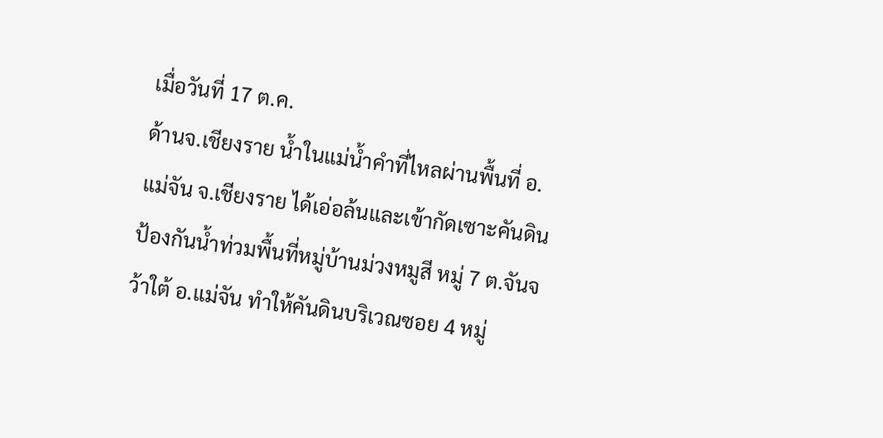เมื่อวันที่ 17 ต.ค.
ด้านจ.เชียงราย น้ำในแม่น้ำคำที่ไหลผ่านพื้นที่ อ.แม่จัน จ.เชียงราย ได้เอ่อล้นและเข้ากัดเซาะคันดินป้องกันน้ำท่วมพื้นที่หมู่บ้านม่วงหมูสี หมู่ 7 ต.จันจว้าใต้ อ.แม่จัน ทำให้คันดินบริเวณซอย 4 หมู่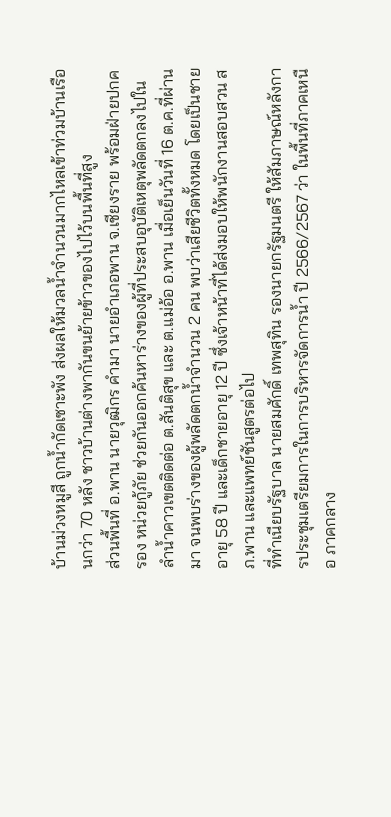บ้านม่วงหมูสี ถูกน้ำกัดเซาะพัง ส่งผลให้มวลน้ำจำนวนมากไหลเข้าท่วมบ้านเรือนกว่า 70 หลัง ชาวบ้านต่างพากันขนย้ายข้าวของไปไว้บนพื้นที่สูง
ส่วนพื้นที่ อ.พาน นายวุฒิกร คำมา นายอำเภอพาน จ.เชียงราย พร้อมฝ่ายปกครอง หน่วยกู้ภัย ช่วยกันออกค้นหาร่างของผู้ที่ประสบอุบัติเหตุพลัดตกลงไปในลำน้ำคาวเขตติดต่อ ต.สันติสุข และ ต.แม่อ้อ อ.พาน เมื่อเย็นวันที่ 16 ต.ค.ที่ผ่านมา จนพบร่างของผู้พลัดตกน้ำจำนวน 2 คน พบว่าเสียชีวิตทั้งหมด โดยเป็นชายอายุ 58 ปี และเด็กชายอายุ 12 ปี ซึ่งเจ้าหน้าที่ได้ส่งมอบให้พนักงานสอบสวน สภ.พาน และแพทย์ชันสูตรต่อไป
ที่ทำเนียบรัฐบาล นายสมศักดิ์ เทพสุทิน รองนายกรัฐมนตรี ให้สัมภาษณ์หลังการประชุมเตรียมการในการบริหารจัดการน้ำ ปี 2566/2567 ว่า ในพื้นที่ภาคเหนือ ภาคกลาง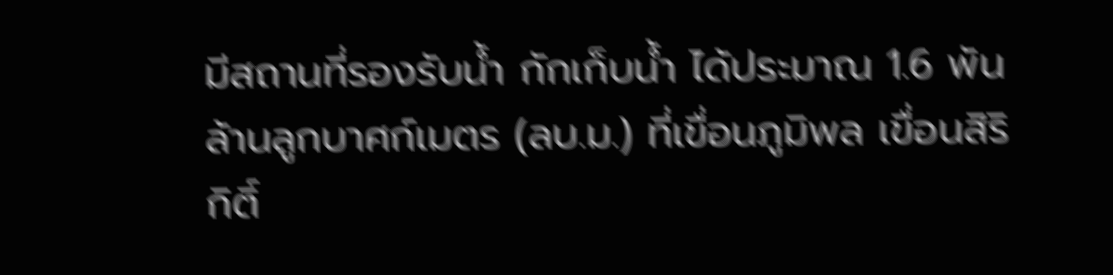มีสถานที่รองรับน้ำ กักเก็บน้ำ ได้ประมาณ 1.6 พันล้านลูกบาศก์เมตร (ลบ.ม.) ที่เขื่อนภูมิพล เขื่อนสิริกิติ์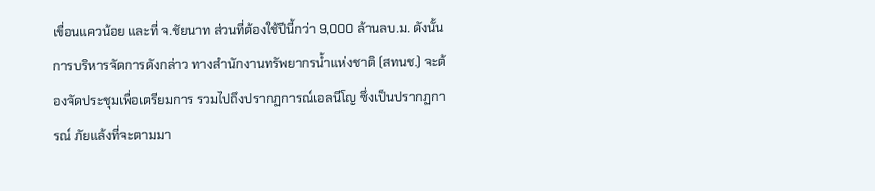เขื่อนแควน้อย และที่ จ.ชัยนาท ส่วนที่ต้องใช้ปีนี้กว่า 9,000 ล้านลบ.ม. ดังนั้นการบริหารจัดการดังกล่าว ทางสำนักงานทรัพยากรน้ำแห่งชาติ (สทนช.) จะต้องจัดประชุมเพื่อเตรียมการ รวมไปถึงปรากฏการณ์เอลนีโญ ซึ่งเป็นปรากฏการณ์ ภัยแล้งที่จะตามมา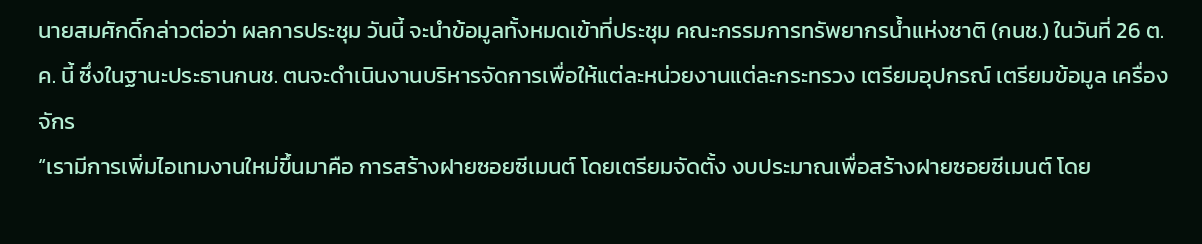นายสมศักดิ์กล่าวต่อว่า ผลการประชุม วันนี้ จะนำข้อมูลทั้งหมดเข้าที่ประชุม คณะกรรมการทรัพยากรน้ำแห่งชาติ (กนช.) ในวันที่ 26 ต.ค. นี้ ซึ่งในฐานะประธานกนช. ตนจะดำเนินงานบริหารจัดการเพื่อให้แต่ละหน่วยงานแต่ละกระทรวง เตรียมอุปกรณ์ เตรียมข้อมูล เครื่องจักร
“เรามีการเพิ่มไอเทมงานใหม่ขึ้นมาคือ การสร้างฝายซอยซีเมนต์ โดยเตรียมจัดตั้ง งบประมาณเพื่อสร้างฝายซอยซีเมนต์ โดย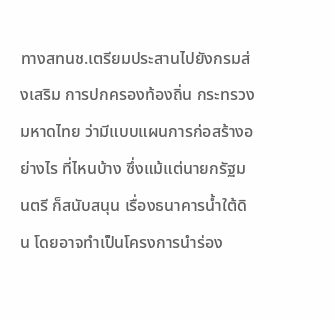ทางสทนช.เตรียมประสานไปยังกรมส่งเสริม การปกครองท้องถิ่น กระทรวงมหาดไทย ว่ามีแบบแผนการก่อสร้างอย่างไร ที่ไหนบ้าง ซึ่งแม้แต่นายกรัฐมนตรี ก็สนับสนุน เรื่องธนาคารน้ำใต้ดิน โดยอาจทำเป็นโครงการนำร่อง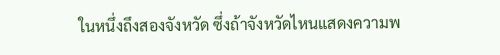ในหนึ่งถึงสองจังหวัด ซึ่งถ้าจังหวัดไหนแสดงความพ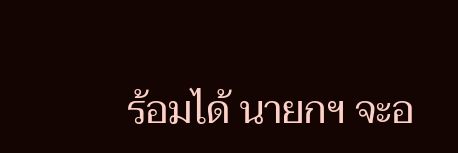ร้อมได้ นายกฯ จะอ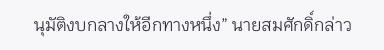นุมัติงบกลางให้อีกทางหนึ่ง” นายสมศักดิ์กล่าว